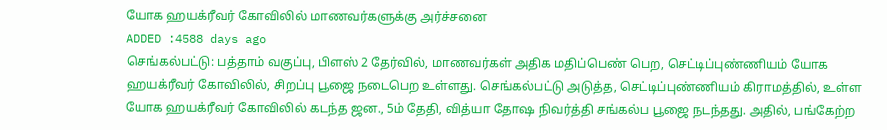யோக ஹயக்ரீவர் கோவிலில் மாணவர்களுக்கு அர்ச்சனை
ADDED :4588 days ago
செங்கல்பட்டு: பத்தாம் வகுப்பு, பிளஸ் 2 தேர்வில், மாணவர்கள் அதிக மதிப்பெண் பெற, செட்டிப்புண்ணியம் யோக ஹயக்ரீவர் கோவிலில், சிறப்பு பூஜை நடைபெற உள்ளது. செங்கல்பட்டு அடுத்த, செட்டிப்புண்ணியம் கிராமத்தில், உள்ள யோக ஹயக்ரீவர் கோவிலில் கடந்த ஜன., 5ம் தேதி, வித்யா தோஷ நிவர்த்தி சங்கல்ப பூஜை நடந்தது. அதில், பங்கேற்ற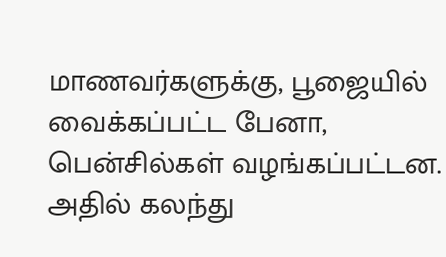மாணவர்களுக்கு, பூஜையில் வைக்கப்பட்ட பேனா, பென்சில்கள் வழங்கப்பட்டன. அதில் கலந்து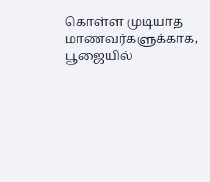கொள்ள முடியாத மாணவர்களுக்காக, பூஜையில்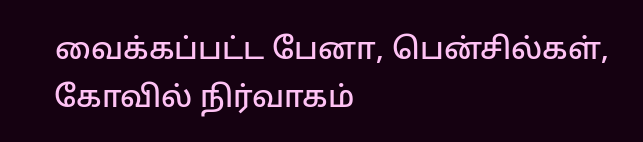வைக்கப்பட்ட பேனா, பென்சில்கள், கோவில் நிர்வாகம்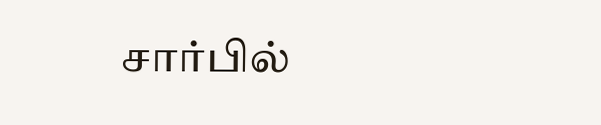சார்பில்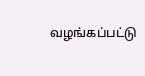வழங்கப்பட்டு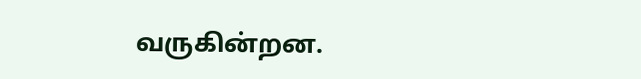வருகின்றன.